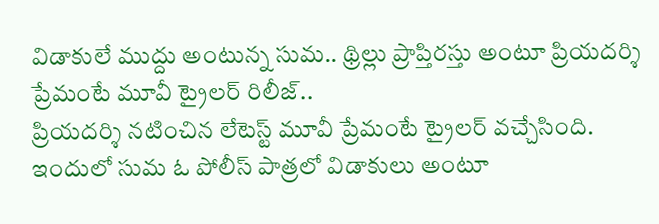విడాకులే ముద్దు అంటున్న సుమ.. థ్రిల్లు ప్రాప్తిరస్తు అంటూ ప్రియదర్శి ప్రేమంటే మూవీ ట్రైలర్ రిలీజ్..
ప్రియదర్శి నటించిన లేటెస్ట్ మూవీ ప్రేమంటే ట్రైలర్ వచ్చేసింది. ఇందులో సుమ ఓ పోలీస్ పాత్రలో విడాకులు అంటూ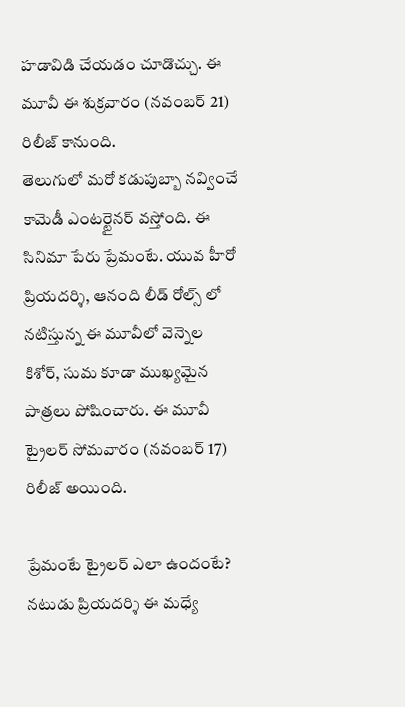హడావిడి చేయడం చూడొచ్చు. ఈ మూవీ ఈ శుక్రవారం (నవంబర్ 21) రిలీజ్ కానుంది.
తెలుగులో మరో కడుపుబ్బా నవ్వించే కామెడీ ఎంటర్టైనర్ వస్తోంది. ఈ సినిమా పేరు ప్రేమంటే. యువ హీరో ప్రియదర్శి, ఆనంది లీడ్ రోల్స్ లో నటిస్తున్న ఈ మూవీలో వెన్నెల కిశోర్, సుమ కూడా ముఖ్యమైన పాత్రలు పోషించారు. ఈ మూవీ ట్రైలర్ సోమవారం (నవంబర్ 17) రిలీజ్ అయింది.

ప్రేమంటే ట్రైలర్ ఎలా ఉందంటే?
నటుడు ప్రియదర్శి ఈ మధ్యే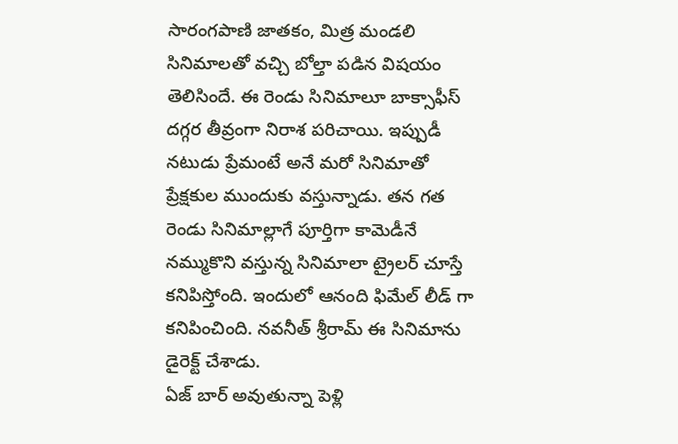సారంగపాణి జాతకం, మిత్ర మండలి సినిమాలతో వచ్చి బోల్తా పడిన విషయం తెలిసిందే. ఈ రెండు సినిమాలూ బాక్సాఫీస్ దగ్గర తీవ్రంగా నిరాశ పరిచాయి. ఇప్పుడీ నటుడు ప్రేమంటే అనే మరో సినిమాతో ప్రేక్షకుల ముందుకు వస్తున్నాడు. తన గత రెండు సినిమాల్లాగే పూర్తిగా కామెడీనే నమ్ముకొని వస్తున్న సినిమాలా ట్రైలర్ చూస్తే కనిపిస్తోంది. ఇందులో ఆనంది ఫిమేల్ లీడ్ గా కనిపించింది. నవనీత్ శ్రీరామ్ ఈ సినిమాను డైరెక్ట్ చేశాడు.
ఏజ్ బార్ అవుతున్నా పెళ్లి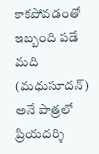కాకపోవడంతో ఇబ్బంది పడే మది (మధుసూదన్) అనే పాత్రలో ప్రియదర్శి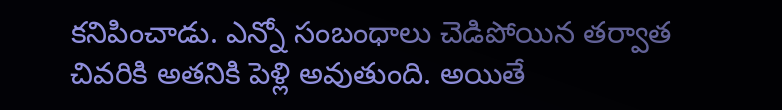కనిపించాడు. ఎన్నో సంబంధాలు చెడిపోయిన తర్వాత చివరికి అతనికి పెళ్లి అవుతుంది. అయితే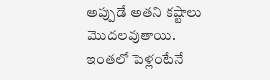అప్పుడే అతని కష్టాలు మొదలవుతాయి. ఇంతలో పెళ్లంటేనే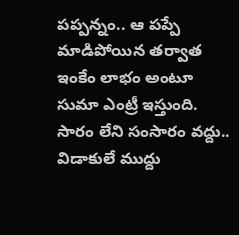పప్పన్నం.. ఆ పప్పే మాడిపోయిన తర్వాత ఇంకేం లాభం అంటూ సుమా ఎంట్రీ ఇస్తుంది. సారం లేని సంసారం వద్దు.. విడాకులే ముద్దు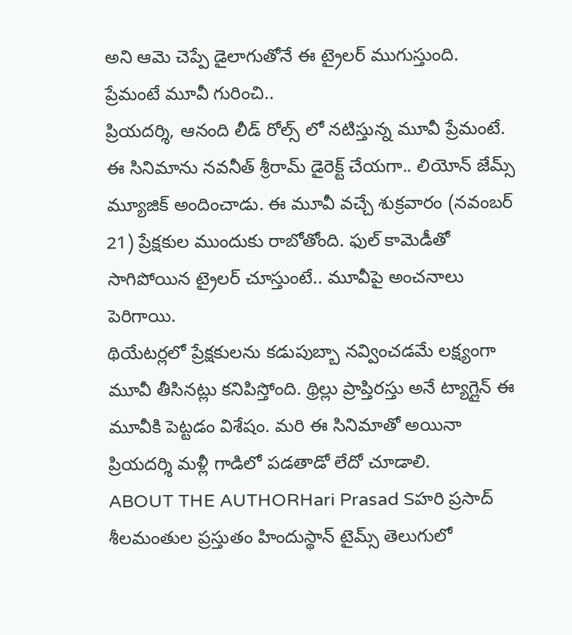అని ఆమె చెప్పే డైలాగుతోనే ఈ ట్రైలర్ ముగుస్తుంది.
ప్రేమంటే మూవీ గురించి..
ప్రియదర్శి, ఆనంది లీడ్ రోల్స్ లో నటిస్తున్న మూవీ ప్రేమంటే. ఈ సినిమాను నవనీత్ శ్రీరామ్ డైరెక్ట్ చేయగా.. లియోన్ జేమ్స్ మ్యూజిక్ అందించాడు. ఈ మూవీ వచ్చే శుక్రవారం (నవంబర్ 21) ప్రేక్షకుల ముందుకు రాబోతోంది. ఫుల్ కామెడీతో సాగిపోయిన ట్రైలర్ చూస్తుంటే.. మూవీపై అంచనాలు పెరిగాయి.
థియేటర్లలో ప్రేక్షకులను కడుపుబ్బా నవ్వించడమే లక్ష్యంగా మూవీ తీసినట్లు కనిపిస్తోంది. థ్రిల్లు ప్రాప్తిరస్తు అనే ట్యాగ్లైన్ ఈ మూవీకి పెట్టడం విశేషం. మరి ఈ సినిమాతో అయినా ప్రియదర్శి మళ్లీ గాడిలో పడతాడో లేదో చూడాలి.
ABOUT THE AUTHORHari Prasad Sహరి ప్రసాద్ శీలమంతుల ప్రస్తుతం హిందుస్థాన్ టైమ్స్ తెలుగులో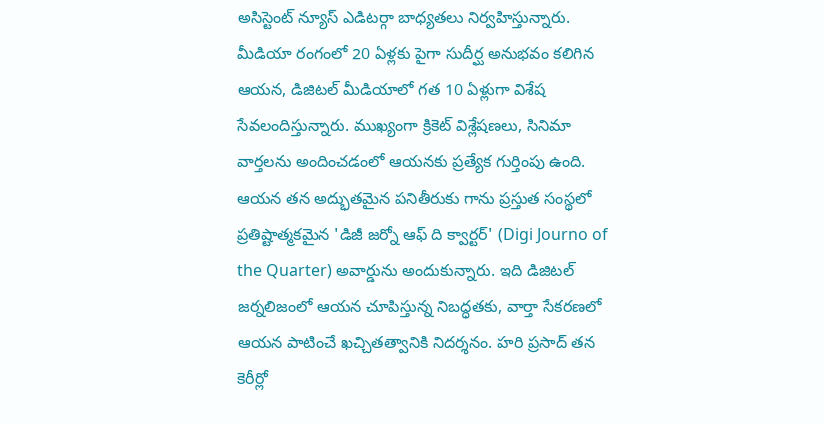అసిస్టెంట్ న్యూస్ ఎడిటర్గా బాధ్యతలు నిర్వహిస్తున్నారు. మీడియా రంగంలో 20 ఏళ్లకు పైగా సుదీర్ఘ అనుభవం కలిగిన ఆయన, డిజిటల్ మీడియాలో గత 10 ఏళ్లుగా విశేష సేవలందిస్తున్నారు. ముఖ్యంగా క్రికెట్ విశ్లేషణలు, సినిమా వార్తలను అందించడంలో ఆయనకు ప్రత్యేక గుర్తింపు ఉంది. ఆయన తన అద్భుతమైన పనితీరుకు గాను ప్రస్తుత సంస్థలో ప్రతిష్టాత్మకమైన 'డిజీ జర్నో ఆఫ్ ది క్వార్టర్' (Digi Journo of the Quarter) అవార్డును అందుకున్నారు. ఇది డిజిటల్ జర్నలిజంలో ఆయన చూపిస్తున్న నిబద్ధతకు, వార్తా సేకరణలో ఆయన పాటించే ఖచ్చితత్వానికి నిదర్శనం. హరి ప్రసాద్ తన కెరీర్లో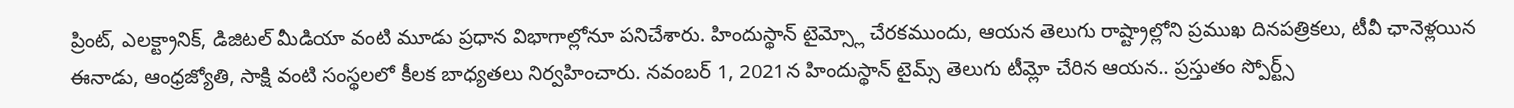ప్రింట్, ఎలక్ట్రానిక్, డిజిటల్ మీడియా వంటి మూడు ప్రధాన విభాగాల్లోనూ పనిచేశారు. హిందుస్థాన్ టైమ్స్లో చేరకముందు, ఆయన తెలుగు రాష్ట్రాల్లోని ప్రముఖ దినపత్రికలు, టీవీ ఛానెళ్లయిన ఈనాడు, ఆంధ్రజ్యోతి, సాక్షి వంటి సంస్థలలో కీలక బాధ్యతలు నిర్వహించారు. నవంబర్ 1, 2021న హిందుస్థాన్ టైమ్స్ తెలుగు టీమ్లో చేరిన ఆయన.. ప్రస్తుతం స్పోర్ట్స్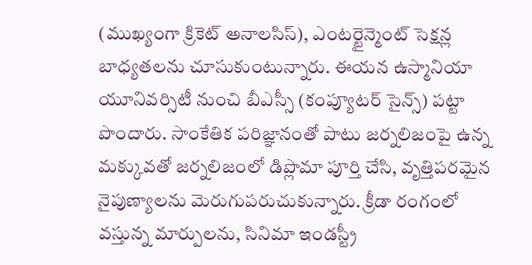(ముఖ్యంగా క్రికెట్ అనాలసిస్), ఎంటర్టైన్మెంట్ సెక్షన్ల బాధ్యతలను చూసుకుంటున్నారు. ఈయన ఉస్మానియా యూనివర్సిటీ నుంచి బీఎస్సీ (కంప్యూటర్ సైన్స్) పట్టా పొందారు. సాంకేతిక పరిజ్ఞానంతో పాటు జర్నలిజంపై ఉన్న మక్కువతో జర్నలిజంలో డిప్లొమా పూర్తి చేసి, వృత్తిపరమైన నైపుణ్యాలను మెరుగుపరుచుకున్నారు. క్రీడా రంగంలో వస్తున్న మార్పులను, సినిమా ఇండస్ట్రీ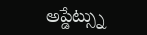అప్డేట్స్ను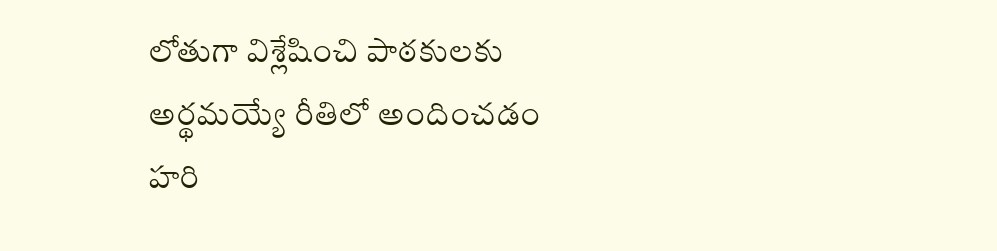లోతుగా విశ్లేషించి పాఠకులకు అర్థమయ్యే రీతిలో అందించడం హరి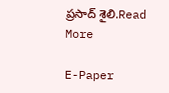ప్రసాద్ శైలి.Read More

E-Paper